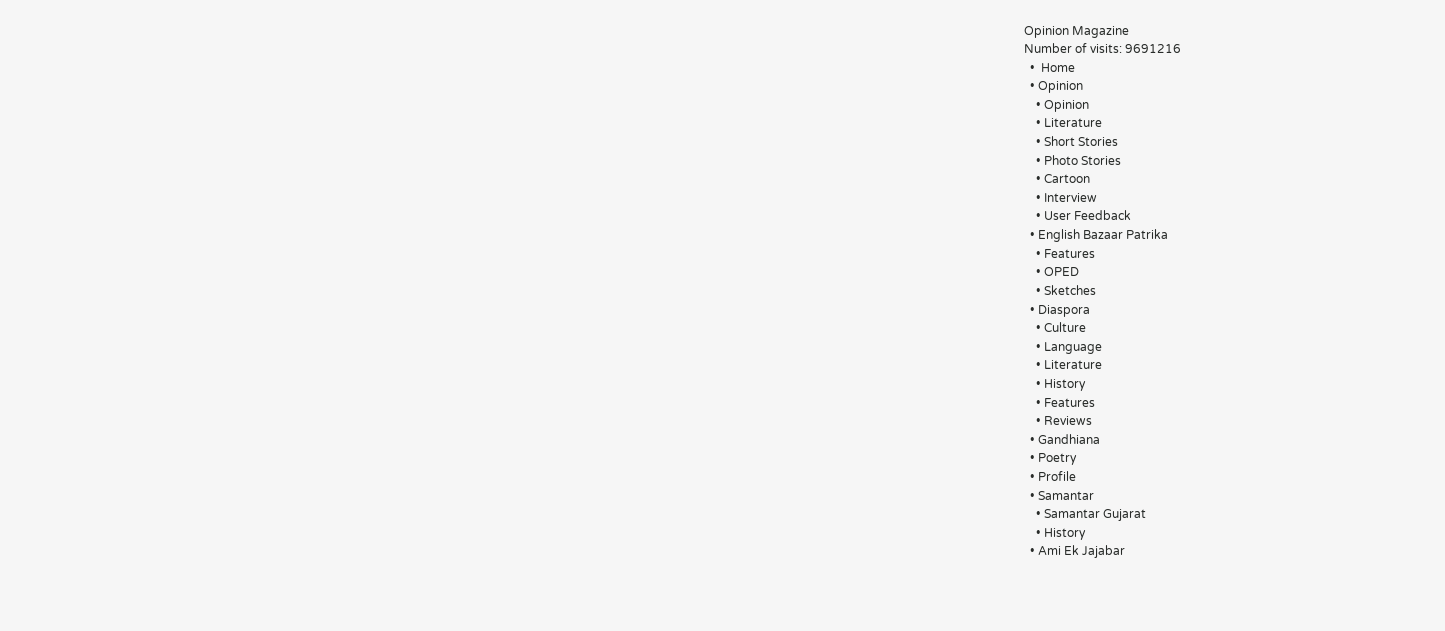Opinion Magazine
Number of visits: 9691216
  •  Home
  • Opinion
    • Opinion
    • Literature
    • Short Stories
    • Photo Stories
    • Cartoon
    • Interview
    • User Feedback
  • English Bazaar Patrika
    • Features
    • OPED
    • Sketches
  • Diaspora
    • Culture
    • Language
    • Literature
    • History
    • Features
    • Reviews
  • Gandhiana
  • Poetry
  • Profile
  • Samantar
    • Samantar Gujarat
    • History
  • Ami Ek Jajabar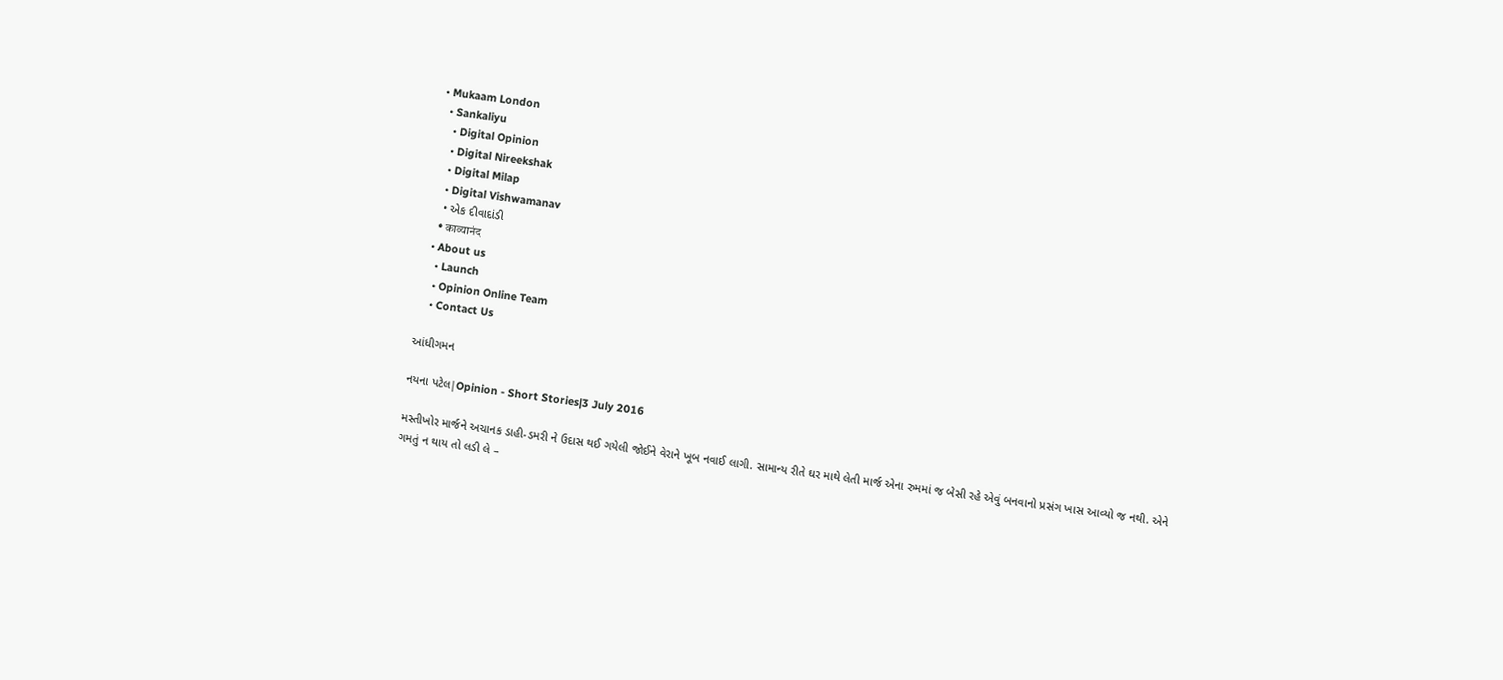• Mukaam London
  • Sankaliyu
    • Digital Opinion
    • Digital Nireekshak
    • Digital Milap
    • Digital Vishwamanav
    • એક દીવાદાંડી
    • काव्यानंद
  • About us
    • Launch
    • Opinion Online Team
    • Contact Us

આંધીગમન

નયના પટેલ|Opinion - Short Stories|3 July 2016

મસ્તીખોર માર્જને અચાનક ડાહી-ડમરી ને ઉદાસ થઈ ગયેલી જોઈને વેરાને ખૂબ નવાઈ લાગી. સામાન્ય રીતે ઘર માથે લેતી માર્જ એના રુમમાં જ બેસી રહે એવું બનવાનો પ્રસંગ ખાસ આવ્યો જ નથી. એને ગમતું ન થાય તો લડી લે –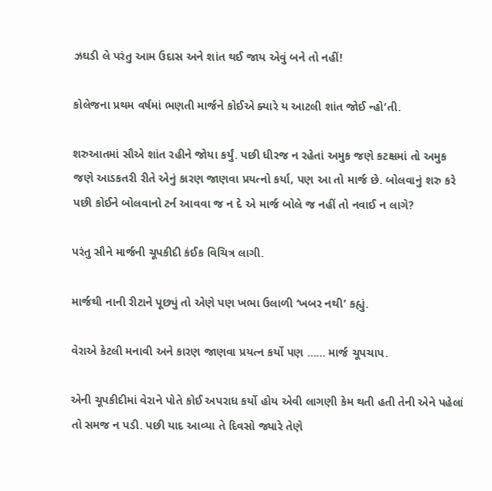ઝઘડી લે પરંતુ આમ ઉદાસ અને શાંત થઈ જાય એવું બને તો નહીં!

કોલેજના પ્રથમ વર્ષમાં ભણતી માર્જને કોઈએ ક્યારે ય આટલી શાંત જોઈ ન્હો’તી.

શરુઆતમાં સૌએ શાંત રહીને જોયા કર્યું. પછી ધીરજ ન રહેતાં અમુક જણે કટક્ષમાં તો અમુક જણે આડકતરી રીતે એનું કારણ જાણવા પ્રયત્નો કર્યા, પણ આ તો માર્જ છે. બોલવાનું શરુ કરે પછી કોઈને બોલવાનો ટર્ન આવવા જ ન દે એ માર્જ બોલે જ નહીં તો નવાઈ ન લાગે?

પરંતુ સૌને માર્જની ચૂપકીદી કંઈક વિચિત્ર લાગી.

માર્જથી નાની રીટાને પૂછ્યું તો એણે પણ ખભા ઉલાળી ‘ખબર નથી’ કહ્યું.

વેરાએ કેટલી મનાવી અને કારણ જાણવા પ્રયત્ન કર્યો પણ …… માર્જ ચૂપચાપ.

એની ચૂપકીદીમાં વેરાને પોતે કોઈ અપરાધ કર્યો હોય એવી લાગણી કેમ થતી હતી તેની એને પહેલાં તો સમજ ન પડી. પછી યાદ આવ્યા તે દિવસો જ્યારે તેણે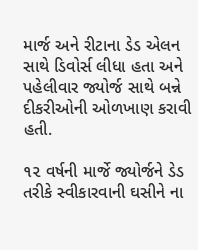માર્જ અને રીટાના ડેડ એલન સાથે ડિવોર્સ લીધા હતા અને પહેલીવાર જ્યોર્જ સાથે બન્ને દીકરીઓની ઓળખાણ કરાવી હતી.

૧૨ વર્ષની માર્જે જ્યોર્જને ડેડ તરીકે સ્વીકારવાની ઘસીને ના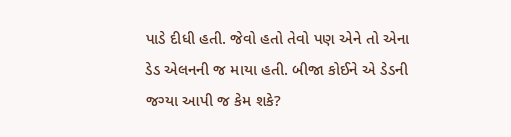પાડે દીધી હતી. જેવો હતો તેવો પણ એને તો એના ડેડ એલનની જ માયા હતી. બીજા કોઈને એ ડેડની જગ્યા આપી જ કેમ શકે?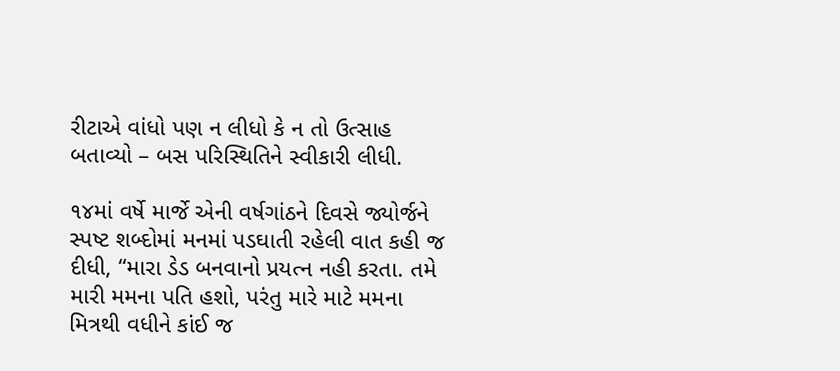રીટાએ વાંધો પણ ન લીધો કે ન તો ઉત્સાહ બતાવ્યો – બસ પરિસ્થિતિને સ્વીકારી લીધી.

૧૪માં વર્ષે માર્જે એની વર્ષગાંઠને દિવસે જ્યોર્જને સ્પષ્ટ શબ્દોમાં મનમાં પડઘાતી રહેલી વાત કહી જ દીધી, “મારા ડેડ બનવાનો પ્રયત્ન નહી કરતા. તમે મારી મમના પતિ હશો, પરંતુ મારે માટે મમના મિત્રથી વધીને કાંઈ જ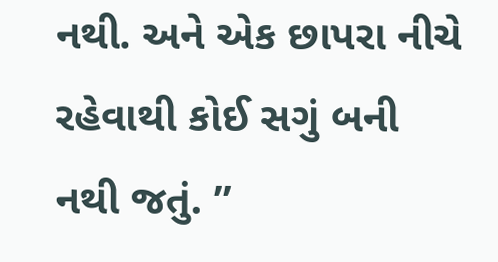નથી. અને એક છાપરા નીચે રહેવાથી કોઈ સગું બની નથી જતું. ”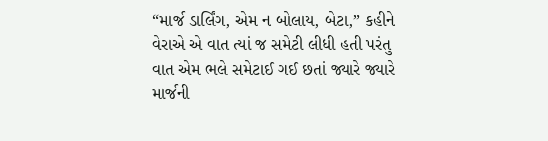“માર્જ ડાર્લિંગ, એમ ન બોલાય, બેટા,” કહીને વેરાએ એ વાત ત્યાં જ સમેટી લીધી હતી પરંતુ વાત એમ ભલે સમેટાઈ ગઈ છતાં જ્યારે જ્યારે માર્જની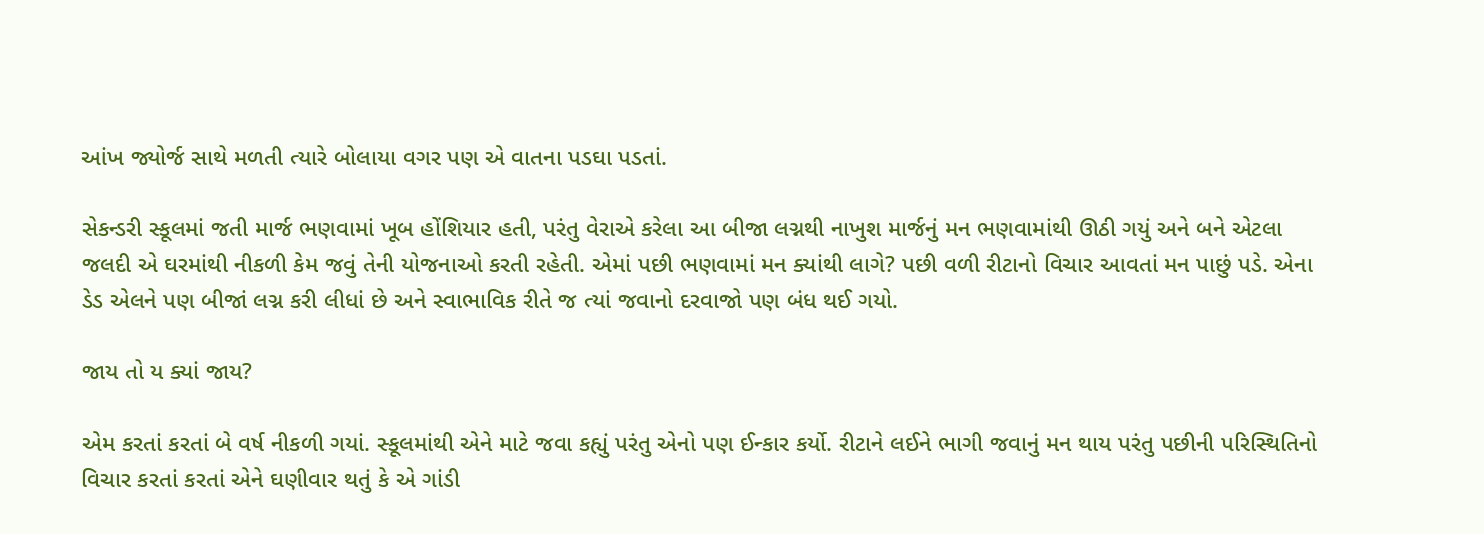આંખ જ્યોર્જ સાથે મળતી ત્યારે બોલાયા વગર પણ એ વાતના પડઘા પડતાં.

સેકન્ડરી સ્કૂલમાં જતી માર્જ ભણવામાં ખૂબ હોંશિયાર હતી, પરંતુ વેરાએ કરેલા આ બીજા લગ્નથી નાખુશ માર્જનું મન ભણવામાંથી ઊઠી ગયું અને બને એટલા જલદી એ ઘરમાંથી નીકળી કેમ જવું તેની યોજનાઓ કરતી રહેતી. એમાં પછી ભણવામાં મન ક્યાંથી લાગે? પછી વળી રીટાનો વિચાર આવતાં મન પાછું પડે. એના ડેડ એલને પણ બીજાં લગ્ન કરી લીધાં છે અને સ્વાભાવિક રીતે જ ત્યાં જવાનો દરવાજો પણ બંધ થઈ ગયો.

જાય તો ય ક્યાં જાય?

એમ કરતાં કરતાં બે વર્ષ નીકળી ગયાં. સ્કૂલમાંથી એને માટે જવા કહ્યું પરંતુ એનો પણ ઈન્કાર કર્યો. રીટાને લઈને ભાગી જવાનું મન થાય પરંતુ પછીની પરિસ્થિતિનો વિચાર કરતાં કરતાં એને ઘણીવાર થતું કે એ ગાંડી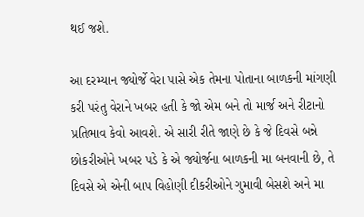થઈ જશે.

આ દરમ્યાન જ્યોર્જે વેરા પાસે એક તેમના પોતાના બાળકની માંગણી કરી પરંતુ વેરાને ખબર હતી કે જો એમ બને તો માર્જ અને રીટાનો પ્રતિભાવ કેવો આવશે. એ સારી રીતે જાણે છે કે જે દિવસે બન્ને છોકરીઓને ખબર પડે કે એ જ્યોર્જના બાળકની મા બનવાની છે, તે દિવસે એ એની બાપ વિહોણી દીકરીઓને ગુમાવી બેસશે અને મા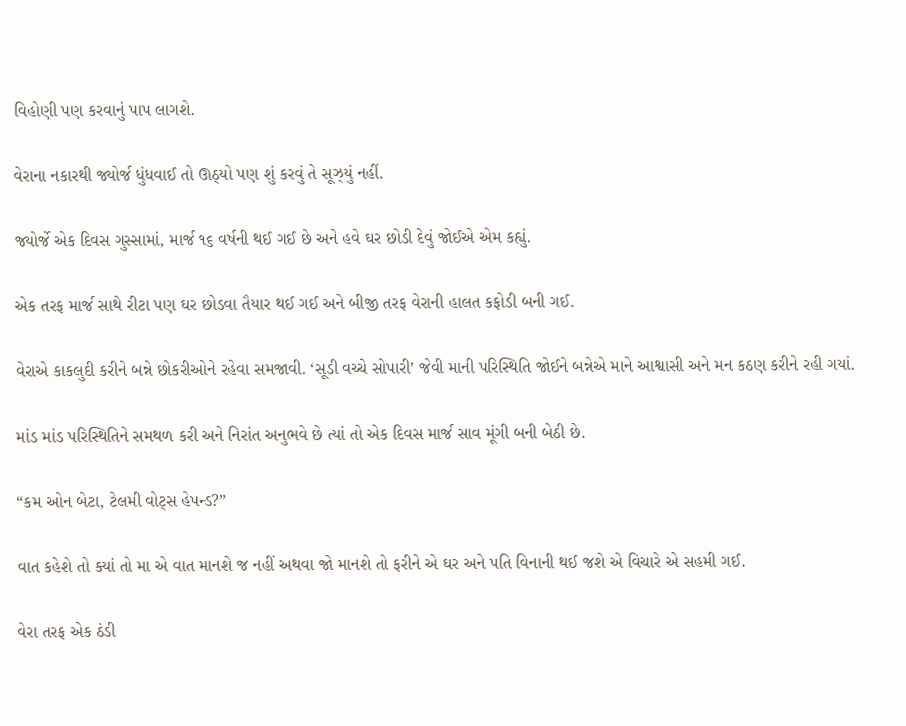વિહોણી પણ કરવાનું પાપ લાગશે.

વેરાના નકારથી જ્યોર્જ ધુંધવાઈ તો ઊઠ્યો પણ શું કરવું તે સૂઝ્યું નહીં.

જ્યોર્જે એક દિવસ ગુસ્સામાં, માર્જ ૧૬ વર્ષની થઈ ગઈ છે અને હવે ઘર છોડી દેવું જોઈએ એમ કહ્યું.

એક તરફ માર્જ સાથે રીટા પણ ઘર છોડવા તૈયાર થઈ ગઈ અને બીજી તરફ વેરાની હાલત કફોડી બની ગઈ.

વેરાએ કાકલુદી કરીને બન્ને છોકરીઓને રહેવા સમજાવી. ‘સૂડી વચ્ચે સોપારી’ જેવી માની પરિસ્થિતિ જોઈને બન્નેએ માને આશ્વાસી અને મન કઠણ કરીને રહી ગયાં.

માંડ માંડ પરિસ્થિતિને સમથળ કરી અને નિરાંત અનુભવે છે ત્યાં તો એક દિવસ માર્જ સાવ મૂંગી બની બેઠી છે.

“કમ ઓન બેટા, ટેલમી વોટ્સ હેપન્ડ?”

વાત કહેશે તો ક્યાં તો મા એ વાત માનશે જ નહીં અથવા જો માનશે તો ફરીને એ ઘર અને પતિ વિનાની થઈ જશે એ વિચારે એ સહમી ગઈ.

વેરા તરફ એક ઠંડી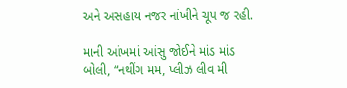અને અસહાય નજર નાંખીને ચૂપ જ રહી.

માની આંખમાં આંસુ જોઈને માંડ માંડ બોલી, “નથીંગ મમ, પ્લીઝ લીવ મી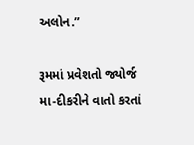અલોન.”

રૂમમાં પ્રવેશતો જ્યોર્જ મા-દીકરીને વાતો કરતાં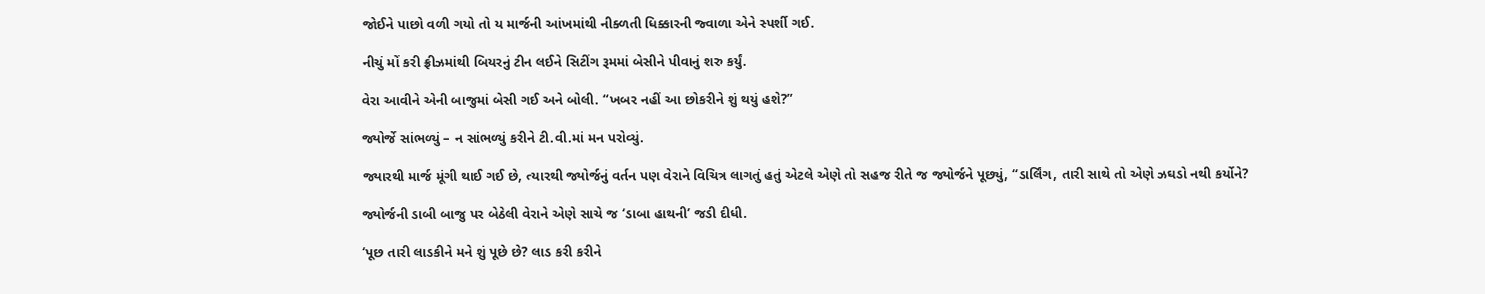જોઈને પાછો વળી ગયો તો ય માર્જની આંખમાંથી નીક્ળતી ધિક્કારની જ્વાળા એને સ્પર્શી ગઈ.

નીચું મોં કરી ફ્રીઝમાંથી બિયરનું ટીન લઈને સિટીંગ રૂમમાં બેસીને પીવાનું શરુ કર્યું.

વેરા આવીને એની બાજુમાં બેસી ગઈ અને બોલી. “ખબર નહીં આ છોકરીને શું થયું હશે?”

જ્યોર્જે સાંભળ્યું – ન સાંભળ્યું કરીને ટી.વી.માં મન પરોવ્યું.

જ્યારથી માર્જ મૂંગી થાઈ ગઈ છે, ત્યારથી જ્યોર્જનું વર્તન પણ વેરાને વિચિત્ર લાગતું હતું એટલે એણે તો સહજ રીતે જ જ્યોર્જને પૂછ્યું, “ડાર્લિંગ, તારી સાથે તો એણે ઝઘડો નથી કર્યોને?

જ્યોર્જની ડાબી બાજુ પર બેઠેલી વેરાને એણે સાચે જ ‘ડાબા હાથની’ જડી દીધી.

‘પૂછ તારી લાડકીને મને શું પૂછે છે? લાડ કરી કરીને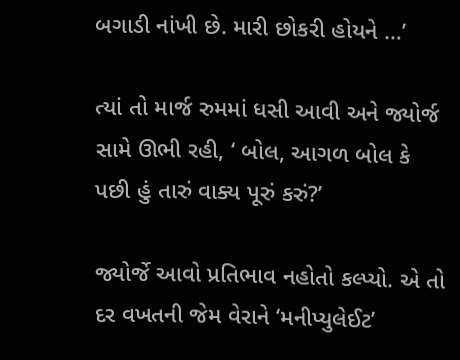બગાડી નાંખી છે. મારી છોકરી હોયને …’

ત્યાં તો માર્જ રુમમાં ધસી આવી અને જ્યોર્જ સામે ઊભી રહી, ‘ બોલ, આગળ બોલ કે પછી હું તારું વાક્ય પૂરું કરું?’

જ્યોર્જે આવો પ્રતિભાવ નહોતો કલ્પ્યો. એ તો દર વખતની જેમ વેરાને ‘મનીપ્યુલેઈટ’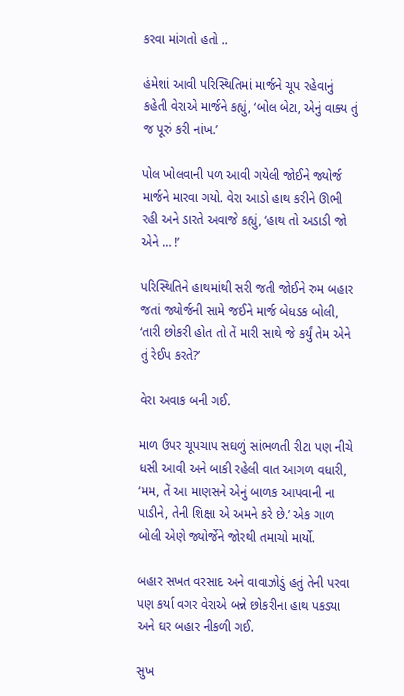કરવા માંગતો હતો ..

હંમેશાં આવી પરિસ્થિતિમાં માર્જને ચૂપ રહેવાનું કહેતી વેરાએ માર્જને કહ્યું, ‘બોલ બેટા, એનું વાક્ય તું જ પૂરું કરી નાંખ.’

પોલ ખોલવાની પળ આવી ગયેલી જોઈને જ્યોર્જ માર્જને મારવા ગયો. વેરા આડો હાથ કરીને ઊભી રહી અને ડારતે અવાજે કહ્યું, ‘હાથ તો અડાડી જો એને … !’

પરિસ્થિતિને હાથમાંથી સરી જતી જોઈને રુમ બહાર જતાં જ્યોર્જની સામે જઈને માર્જ બેધડક બોલી, ‘તારી છોકરી હોત તો તેં મારી સાથે જે કર્યું તેમ એને તું રેઈપ કરતે?’

વેરા અવાક બની ગઈ.

માળ ઉપર ચૂપચાપ સઘળું સાંભળતી રીટા પણ નીચે ધસી આવી અને બાકી રહેલી વાત આગળ વધારી, ‘મમ, તેં આ માણસને એનું બાળક આપવાની ના પાડીને, તેની શિક્ષા એ અમને કરે છે.’ એક ગાળ બોલી એણે જ્યોર્જેને જોરથી તમાચો માર્યો.

બહાર સખત વરસાદ અને વાવાઝોડું હતું તેની પરવા પણ કર્યા વગર વેરાએ બન્ને છોકરીના હાથ પકડ્યા અને ઘર બહાર નીકળી ગઈ.

સુખ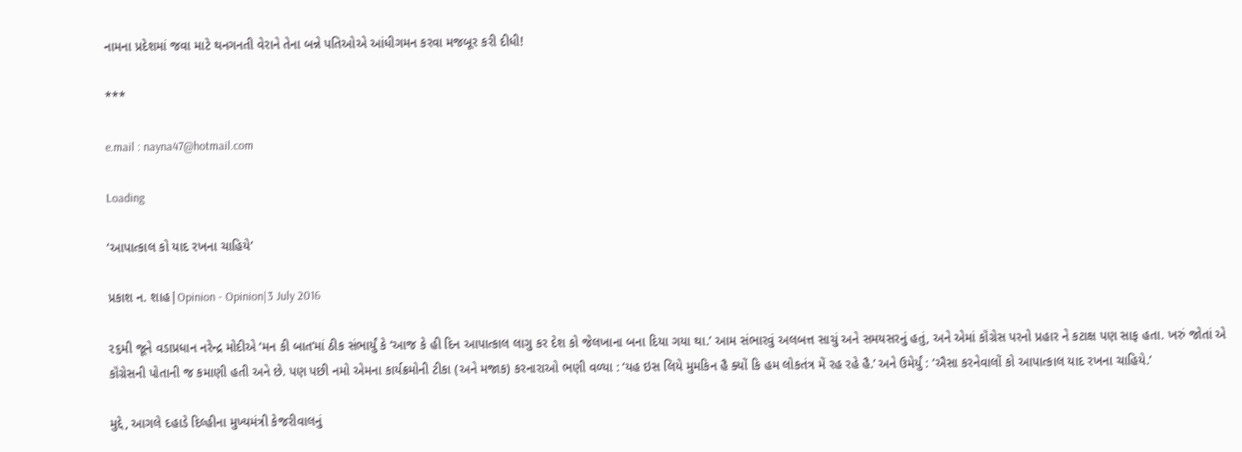નામના પ્રદેશમાં જવા માટે થનગનતી વેરાને તેના બન્ને પતિઓએ આંધીગમન કરવા મજબૂર કરી દીધી!

***

e.mail : nayna47@hotmail.com

Loading

‘આપાત્કાલ કો યાદ રખના ચાહિયે’

પ્રકાશ ન. શાહ|Opinion - Opinion|3 July 2016

૨૬મી જૂને વડાપ્રધાન નરેન્દ્ર મોદીએ ‘મન કી બાત’માં ઠીક સંભાર્યું કે ‘આજ કે હી દિન આપાત્કાલ લાગુ કર દેશ કો જેલખાના બના દિયા ગયા થા.’ આમ સંભારવું અલબત્ત સાચું અને સમયસરનું હતું, અને એમાં કૉંગ્રેસ પરનો પ્રહાર ને કટાક્ષ પણ સાફ હતા. ખરું જોતાં એ કૉંગ્રેસની પોતાની જ કમાણી હતી અને છે. પણ પછી નમો એમના કાર્યક્રમોની ટીકા (અને મજાક) કરનારાઓ ભણી વળ્યા : ‘યહ ઇસ લિયે મુમકિન હૈ ક્યોં કિ હમ લોકતંત્ર મેં રહ રહે હૈ.’ અને ઉમેર્યું : ‘ઐસા કરનેવાલોં કો આપાત્કાલ યાદ રખના ચાહિયે.’

મુદ્દે, આગલે દહાડે દિલ્હીના મુખ્યમંત્રી કેજરીવાલનું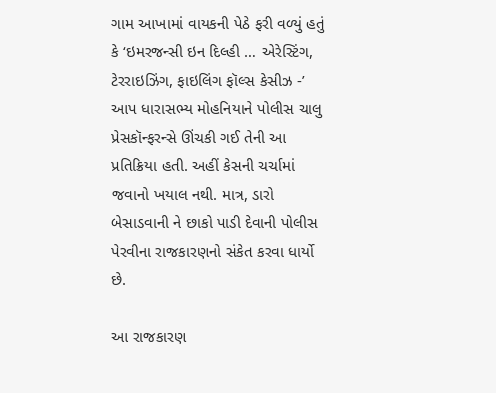ગામ આખામાં વાયકની પેઠે ફરી વળ્યું હતું કે ‘ઇમરજન્સી ઇન દિલ્હી … એરેસ્ટિંગ, ટેરરાઇઝિંગ, ફાઇલિંગ ફૉલ્સ કેસીઝ -’ આપ ધારાસભ્ય મોહનિયાને પોલીસ ચાલુ પ્રેસકૉન્ફરન્સે ઊંચકી ગઈ તેની આ પ્રતિક્રિયા હતી. અહીં કેસની ચર્ચામાં જવાનો ખયાલ નથી. માત્ર, ડારો બેસાડવાની ને છાકો પાડી દેવાની પોલીસ પેરવીના રાજકારણનો સંકેત કરવા ધાર્યો છે.

આ રાજકારણ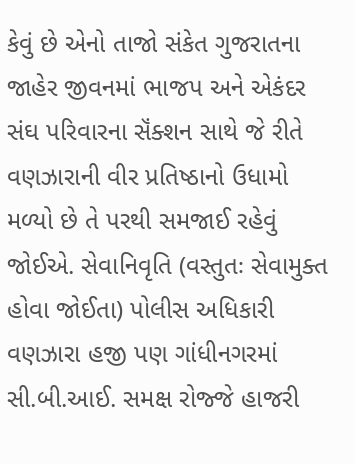કેવું છે એનો તાજો સંકેત ગુજરાતના જાહેર જીવનમાં ભાજપ અને એકંદર સંઘ પરિવારના સૅંક્શન સાથે જે રીતે વણઝારાની વીર પ્રતિષ્ઠાનો ઉધામો મળ્યો છે તે પરથી સમજાઈ રહેવું જોઈએ. સેવાનિવૃતિ (વસ્તુતઃ સેવામુક્ત હોવા જોઈતા) પોલીસ અધિકારી વણઝારા હજી પણ ગાંધીનગરમાં સી.બી.આઈ. સમક્ષ રોજ્જે હાજરી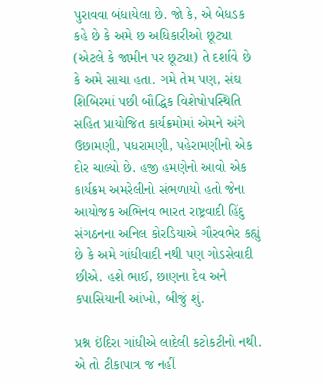પુરાવવા બંધાયેલા છે. જો કે, એ બેધડક કહે છે કે અમે છ અધિકારીઓ છૂટ્યા (એટલે કે જામીન પર છૂટ્યા) તે દર્શાવે છે કે અમે સાચા હતા. ગમે તેમ પણ, સંઘ શિબિરમાં પછી બૌદ્ધિક વિશેષોપસ્થિતિ સહિત પ્રાયોજિત કાર્યક્રમોમાં એમને અંગે ઉછામણી, પધરામણી, પહેરામણીનો એક દોર ચાલ્યો છે. હજી હમણેનો આવો એક કાર્યક્રમ અમરેલીનો સંભળાયો હતો જેના આયોજક અભિનવ ભારત રાષ્ટ્રવાદી હિંદુ સંગઠનના અનિલ કોરડિયાએ ગૌરવભેર કહ્યું છે કે અમે ગાંધીવાદી નથી પણ ગોડસેવાદી છીએ. હશે ભાઈ, છાણના દેવ અને કપાસિયાની આંખો, બીજું શું.

પ્રશ્ન ઇંદિરા ગાંધીએ લાદેલી કટોકટીનો નથી. એ તો ટીકાપાત્ર જ નહીં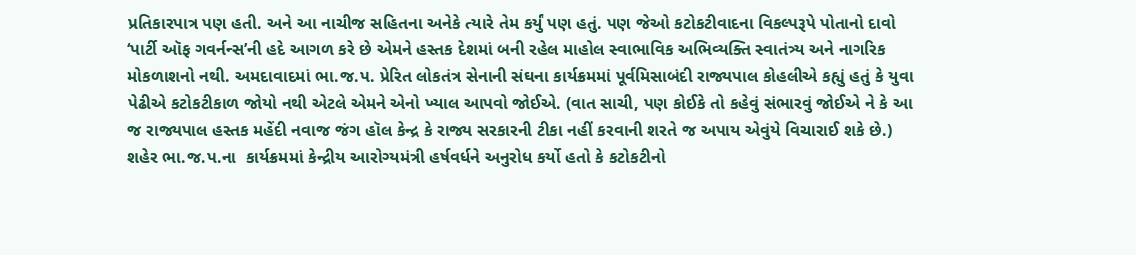પ્રતિકારપાત્ર પણ હતી. અને આ નાચીજ સહિતના અનેકે ત્યારે તેમ કર્યું પણ હતું. પણ જેઓ કટોકટીવાદના વિકલ્પરૂપે પોતાનો દાવો ‘પાર્ટી ઑફ ગવર્નન્સ’ની હદે આગળ કરે છે એમને હસ્તક દેશમાં બની રહેલ માહોલ સ્વાભાવિક અભિવ્યક્તિ સ્વાતંત્ર્ય અને નાગરિક મોકળાશનો નથી. અમદાવાદમાં ભા.જ.પ. પ્રેરિત લોકતંત્ર સેનાની સંઘના કાર્યક્રમમાં પૂર્વમિસાબંદી રાજ્યપાલ કોહલીએ કહ્યું હતું કે યુવા પેઢીએ કટોકટીકાળ જોયો નથી એટલે એમને એનો ખ્યાલ આપવો જોઈએ. (વાત સાચી, પણ કોઈકે તો કહેવું સંભારવું જોઈએ ને કે આ જ રાજ્યપાલ હસ્તક મહેંદી નવાજ જંગ હૉલ કેન્દ્ર કે રાજ્ય સરકારની ટીકા નહીં કરવાની શરતે જ અપાય એવુંયે વિચારાઈ શકે છે.) શહેર ભા.જ.પ.ના  કાર્યક્રમમાં કેન્દ્રીય આરોગ્યમંત્રી હર્ષવર્ધને અનુરોધ કર્યો હતો કે કટોકટીનો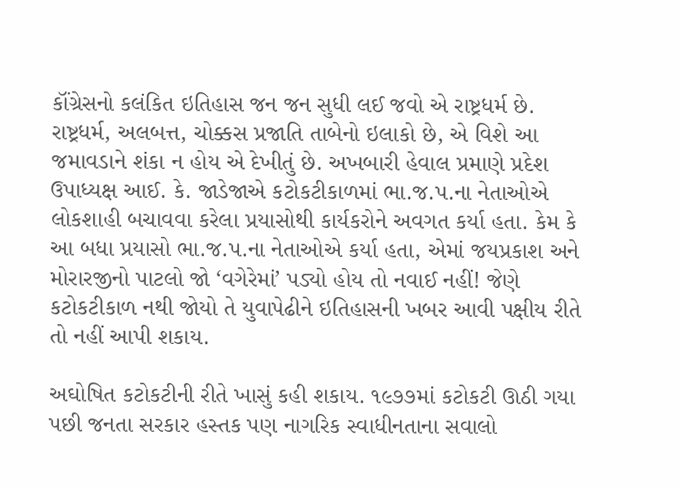કૉંગ્રેસનો કલંકિત ઇતિહાસ જન જન સુધી લઈ જવો એ રાષ્ટ્રધર્મ છે. રાષ્ટ્રધર્મ, અલબત્ત, ચોક્કસ પ્રજાતિ તાબેનો ઇલાકો છે, એ વિશે આ જમાવડાને શંકા ન હોય એ દેખીતું છે. અખબારી હેવાલ પ્રમાણે પ્રદેશ ઉપાધ્યક્ષ આઈ. કે. જાડેજાએ કટોકટીકાળમાં ભા.જ.પ.ના નેતાઓએ લોકશાહી બચાવવા કરેલા પ્રયાસોથી કાર્યકરોને અવગત કર્યા હતા. કેમ કે આ બધા પ્રયાસો ભા.જ.પ.ના નેતાઓએ કર્યા હતા, એમાં જયપ્રકાશ અને મોરારજીનો પાટલો જો ‘વગેરેમાં’ પડ્યો હોય તો નવાઈ નહીં! જેણે કટોકટીકાળ નથી જોયો તે યુવાપેઢીને ઇતિહાસની ખબર આવી પક્ષીય રીતે તો નહીં આપી શકાય.

અઘોષિત કટોકટીની રીતે ખાસું કહી શકાય. ૧૯૭૭માં કટોકટી ઊઠી ગયા પછી જનતા સરકાર હસ્તક પણ નાગરિક સ્વાધીનતાના સવાલો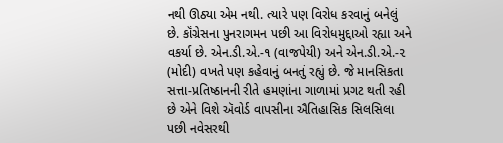નથી ઊઠ્યા એમ નથી. ત્યારે પણ વિરોધ કરવાનું બનેલું છે. કૉંગ્રેસના પુનરાગમન પછી આ વિરોધમુદ્દાઓ રહ્યા અને વકર્યા છે. એન.ડી.એ.-૧ (વાજપેયી) અને એન.ડી.એ.-૨ (મોદી) વખતે પણ કહેવાનું બનતું રહ્યું છે. જે માનસિકતા સત્તા-પ્રતિષ્ઠાનની રીતે હમણાંના ગાળામાં પ્રગટ થતી રહી છે એને વિશે ઍવોર્ડ વાપસીના ઐતિહાસિક સિલસિલા પછી નવેસરથી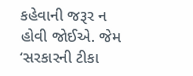કહેવાની જરૂર ન હોવી જોઈએ. જેમ ‘સરકારની ટીકા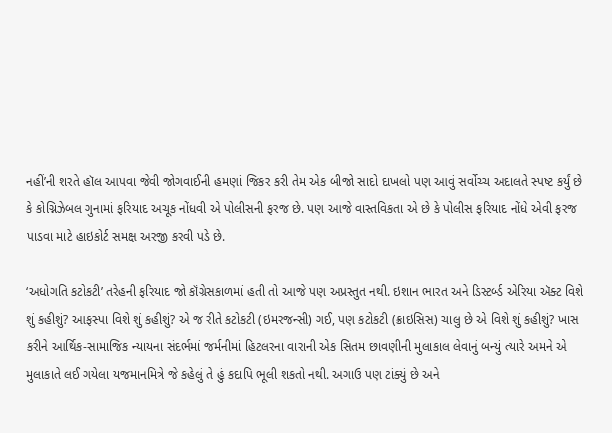નહીં’ની શરતે હૉલ આપવા જેવી જોગવાઈની હમણાં જિકર કરી તેમ એક બીજો સાદો દાખલો પણ આવું સર્વોચ્ચ અદાલતે સ્પષ્ટ કર્યું છે કે કોગ્નિઝેબલ ગુનામાં ફરિયાદ અચૂક નોંધવી એ પોલીસની ફરજ છે. પણ આજે વાસ્તવિકતા એ છે કે પોલીસ ફરિયાદ નોંધે એવી ફરજ પાડવા માટે હાઇકોર્ટ સમક્ષ અરજી કરવી પડે છે.

‘અધોગતિ કટોકટી’ તરેહની ફરિયાદ જો કૉંગ્રેસકાળમાં હતી તો આજે પણ અપ્રસ્તુત નથી. ઇશાન ભારત અને ડિસ્ટર્બ્ડ એરિયા ઍક્ટ વિશે શું કહીશું? આફસ્પા વિશે શું કહીશું? એ જ રીતે કટોકટી (ઇમરજન્સી) ગઈ, પણ કટોકટી (ક્રાઇસિસ) ચાલુ છે એ વિશે શું કહીશું? ખાસ કરીને આર્થિક-સામાજિક ન્યાયના સંદર્ભમાં જર્મનીમાં હિટલરના વારાની એક સિતમ છાવણીની મુલાકાલ લેવાનું બન્યું ત્યારે અમને એ મુલાકાતે લઈ ગયેલા યજમાનમિત્રે જે કહેલું તે હું કદાપિ ભૂલી શકતો નથી. અગાઉ પણ ટાંક્યું છે અને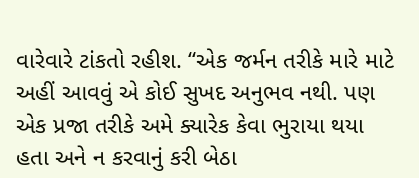વારેવારે ટાંકતો રહીશ. “એક જર્મન તરીકે મારે માટે અહીં આવવું એ કોઈ સુખદ અનુભવ નથી. પણ એક પ્રજા તરીકે અમે ક્યારેક કેવા ભુરાયા થયા હતા અને ન કરવાનું કરી બેઠા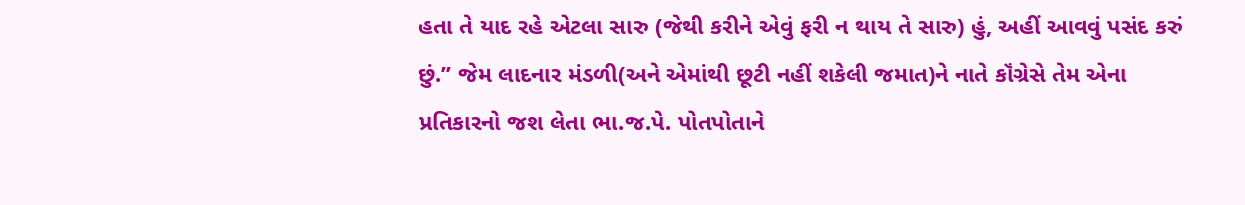હતા તે યાદ રહે એટલા સારુ (જેથી કરીને એવું ફરી ન થાય તે સારુ) હું, અહીં આવવું પસંદ કરું છું.” જેમ લાદનાર મંડળી(અને એમાંથી છૂટી નહીં શકેલી જમાત)ને નાતે કૉંગ્રેસે તેમ એના પ્રતિકારનો જશ લેતા ભા.જ.પે. પોતપોતાને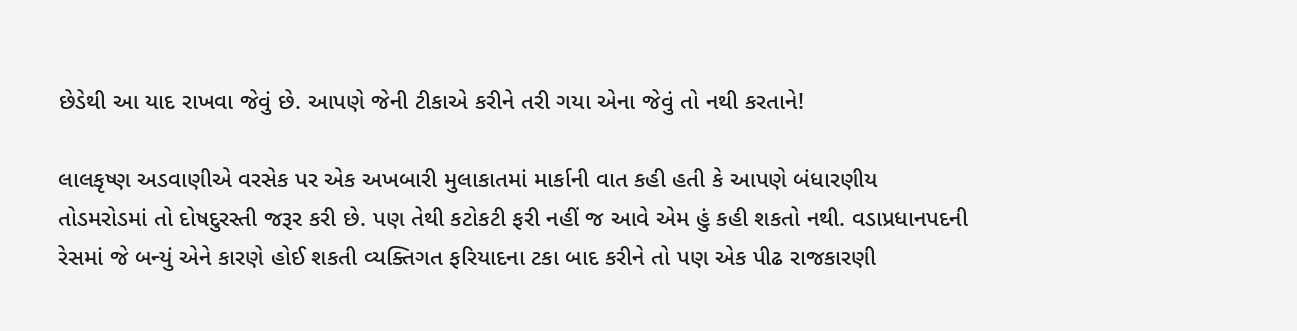છેડેથી આ યાદ રાખવા જેવું છે. આપણે જેની ટીકાએ કરીને તરી ગયા એના જેવું તો નથી કરતાને!

લાલકૃષ્ણ અડવાણીએ વરસેક પર એક અખબારી મુલાકાતમાં માર્કાની વાત કહી હતી કે આપણે બંધારણીય તોડમરોડમાં તો દોષદુરસ્તી જરૂર કરી છે. પણ તેથી કટોકટી ફરી નહીં જ આવે એમ હું કહી શકતો નથી. વડાપ્રધાનપદની રેસમાં જે બન્યું એને કારણે હોઈ શકતી વ્યક્તિગત ફરિયાદના ટકા બાદ કરીને તો પણ એક પીઢ રાજકારણી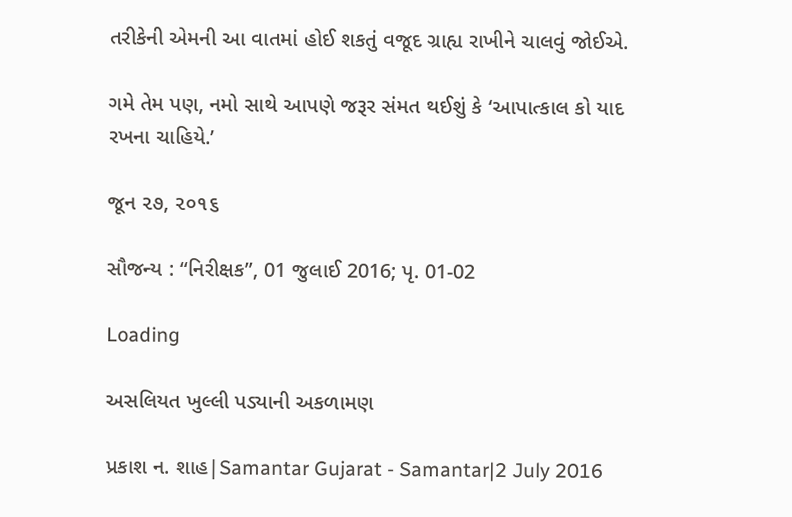તરીકેની એમની આ વાતમાં હોઈ શકતું વજૂદ ગ્રાહ્ય રાખીને ચાલવું જોઈએ.

ગમે તેમ પણ, નમો સાથે આપણે જરૂર સંમત થઈશું કે ‘આપાત્કાલ કો યાદ રખના ચાહિયે.’

જૂન ૨૭, ૨૦૧૬

સૌજન્ય : “નિરીક્ષક”, 01 જુલાઈ 2016; પૃ. 01-02

Loading

અસલિયત ખુલ્લી પડ્યાની અકળામણ

પ્રકાશ ન. શાહ|Samantar Gujarat - Samantar|2 July 2016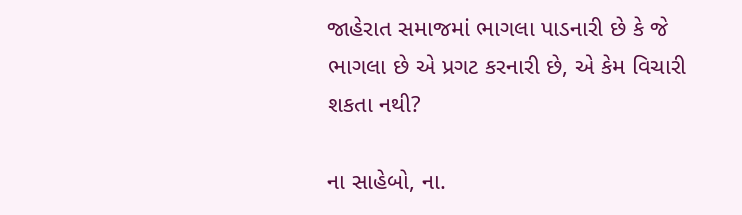જાહેરાત સમાજમાં ભાગલા પાડનારી છે કે જે ભાગલા છે એ પ્રગટ કરનારી છે, એ કેમ વિચારી શકતા નથી?

ના સાહેબો, ના.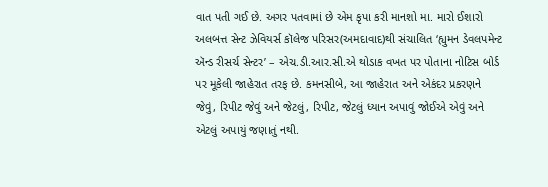વાત પતી ગઈ છે. અગર પતવામાં છે એમ કૃપા કરી માનશો મા. મારો ઈશારો અલબત્ત સેન્ટ ઝેવિયર્સ કૉલેજ પરિસર(અમદાવાદ)થી સંચાલિત ‘હ્યુમન ડેવલપમેન્ટ ઍન્ડ રીસર્ચ સેન્ટર’ – એચ.ડી.આર.સી.એ થોડાક વખત પર પોતાના નોટિસ બોર્ડ પર મૂકેલી જાહેરાત તરફ છે. કમનસીબે, આ જાહેરાત અને એકંદર પ્રકરણને જેવું, રિપીટ જેવું અને જેટલું, રિપીટ, જેટલું ધ્યાન અપાવું જોઈએ એવું અને એટલું અપાયું જણાતું નથી.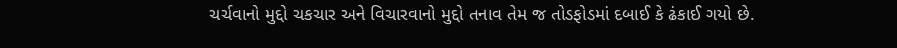ચર્ચવાનો મુદ્દો ચકચાર અને વિચારવાનો મુદ્દો તનાવ તેમ જ તોડફોડમાં દબાઈ કે ઢંકાઈ ગયો છે.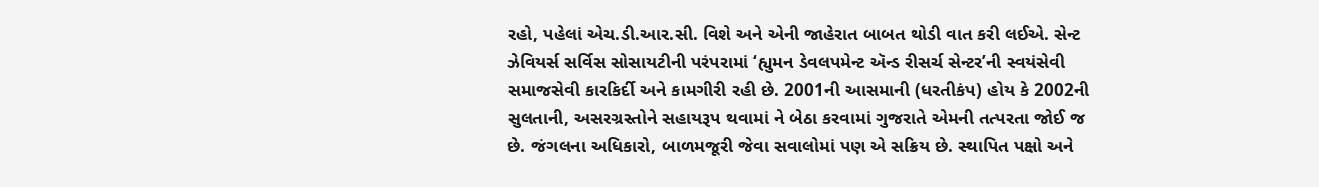રહો, પહેલાં એચ.ડી.આર.સી. વિશે અને એની જાહેરાત બાબત થોડી વાત કરી લઈએ. સેન્ટ ઝેવિયર્સ સર્વિસ સોસાયટીની પરંપરામાં ‘હ્યુમન ડેવલપમેન્ટ ઍન્ડ રીસર્ચ સેન્ટર’ની સ્વયંસેવી સમાજસેવી કારકિર્દી અને કામગીરી રહી છે. 2001ની આસમાની (ધરતીકંપ) હોય કે 2002ની સુલતાની, અસરગ્રસ્તોને સહાયરૂપ થવામાં ને બેઠા કરવામાં ગુજરાતે એમની તત્પરતા જોઈ જ છે. જંગલના અધિકારો, બાળમજૂરી જેવા સવાલોમાં પણ એ સક્રિય છે. સ્થાપિત પક્ષો અને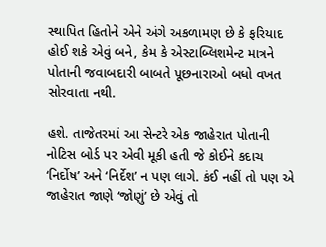સ્થાપિત હિતોને એને અંગે અકળામણ છે કે ફરિયાદ હોઈ શકે એવું બને, કેમ કે એસ્ટાબ્લિશમેન્ટ માત્રને પોતાની જવાબદારી બાબતે પૂછનારાઓ બધો વખત સોરવાતા નથી.

હશે. તાજેતરમાં આ સેન્ટરે એક જાહેરાત પોતાની નોટિસ બોર્ડ પર એવી મૂકી હતી જે કોઈને કદાચ ‘નિર્દોષ’ અને ‘નિર્દેશ’ ન પણ લાગે. કંઈ નહીં તો પણ એ જાહેરાત જાણે ‘જોણું’ છે એવું તો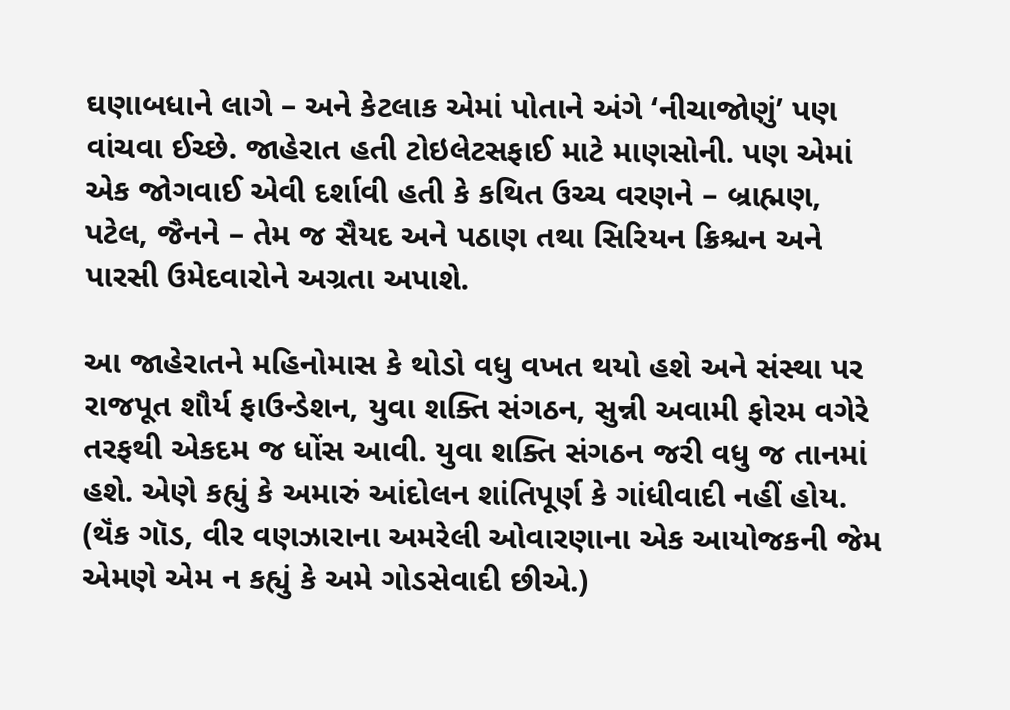ઘણાબધાને લાગે – અને કેટલાક એમાં પોતાને અંગે ‘નીચાજોણું’ પણ વાંચવા ઈચ્છે. જાહેરાત હતી ટોઇલેટસફાઈ માટે માણસોની. પણ એમાં એક જોગવાઈ એવી દર્શાવી હતી કે કથિત ઉચ્ચ વરણને – બ્રાહ્મણ, પટેલ, જૈનને – તેમ જ સૈયદ અને પઠાણ તથા સિરિયન ક્રિશ્ચન અને પારસી ઉમેદવારોને અગ્રતા અપાશે.

આ જાહેરાતને મહિનોમાસ કે થોડો વધુ વખત થયો હશે અને સંસ્થા પર રાજપૂત શૌર્ય ફાઉન્ડેશન, યુવા શક્તિ સંગઠન, સુન્ની અવામી ફોરમ વગેરે તરફથી એકદમ જ ધોંસ આવી. યુવા શક્તિ સંગઠન જરી વધુ જ તાનમાં હશે. એણે કહ્યું કે અમારું આંદોલન શાંતિપૂર્ણ કે ગાંધીવાદી નહીં હોય. (થૅંક ગૉડ, વીર વણઝારાના અમરેલી ઓવારણાના એક આયોજકની જેમ એમણે એમ ન કહ્યું કે અમે ગોડસેવાદી છીએ.)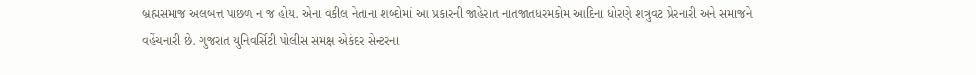બ્રહ્મસમાજ અલબત્ત પાછળ ન જ હોય. એના વકીલ નેતાના શબ્દોમાં આ પ્રકારની જાહેરાત નાતજાતધરમકોમ આદિના ધોરણે શત્રુવટ પ્રેરનારી અને સમાજને વહેંચનારી છે. ગુજરાત યુનિવર્સિટી પોલીસ સમક્ષ એકંદર સેન્ટરના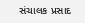સંચાલક પ્રસાદ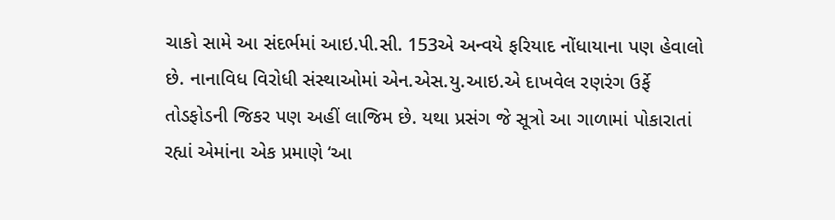ચાકો સામે આ સંદર્ભમાં આઇ.પી.સી. 153એ અન્વયે ફરિયાદ નોંધાયાના પણ હેવાલો છે. નાનાવિધ વિરોધી સંસ્થાઓમાં એન.એસ.યુ.આઇ.એ દાખવેલ રણરંગ ઉર્ફે તોડફોડની જિકર પણ અહીં લાજિમ છે. યથા પ્રસંગ જે સૂત્રો આ ગાળામાં પોકારાતાં રહ્યાં એમાંના એક પ્રમાણે ‘આ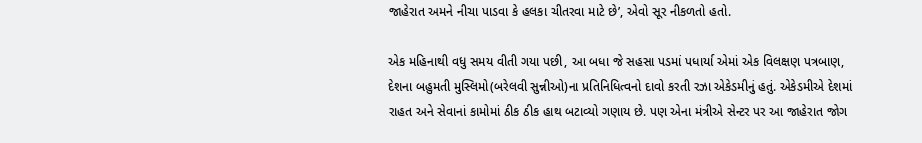જાહેરાત અમને નીચા પાડવા કે હલકા ચીતરવા માટે છે’, એવો સૂર નીકળતો હતો.

એક મહિનાથી વધુ સમય વીતી ગયા પછી, આ બધા જે સહસા પડમાં પધાર્યા એમાં એક વિલક્ષણ પત્રબાણ, દેશના બહુમતી મુસ્લિમો(બરેલવી સુન્નીઓ)ના પ્રતિનિધિત્વનો દાવો કરતી રઝા એકેડમીનું હતું. એકેડમીએ દેશમાં રાહત અને સેવાનાં કામોમાં ઠીક ઠીક હાથ બટાવ્યો ગણાય છે. પણ એના મંત્રીએ સેન્ટર પર આ જાહેરાત જોગ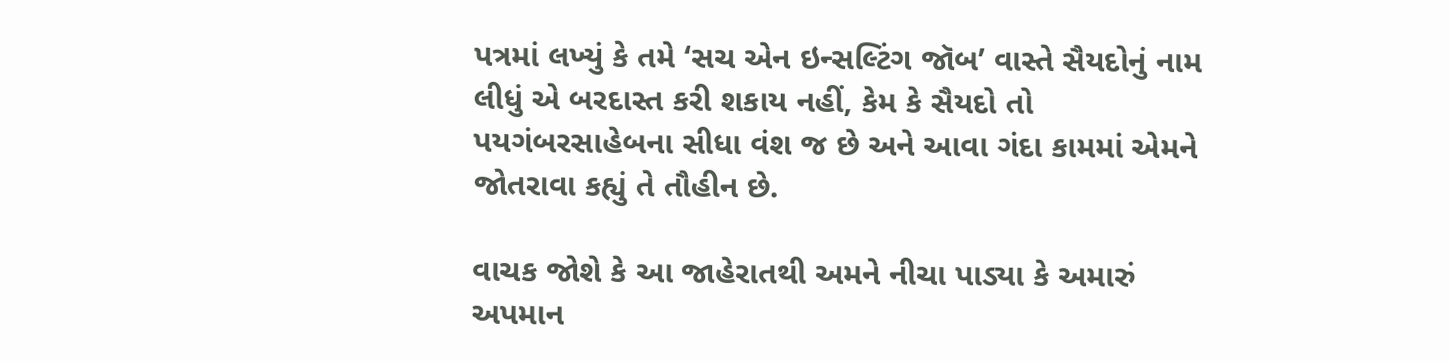પત્રમાં લખ્યું કે તમે ‘સચ એન ઇન્સલ્ટિંગ જૉબ’ વાસ્તે સૈયદોનું નામ લીધું એ બરદાસ્ત કરી શકાય નહીં, કેમ કે સૈયદો તો પયગંબરસાહેબના સીધા વંશ જ છે અને આવા ગંદા કામમાં એમને જોતરાવા કહ્યું તે તૌહીન છે.

વાચક જોશે કે આ જાહેરાતથી અમને નીચા પાડ્યા કે અમારું અપમાન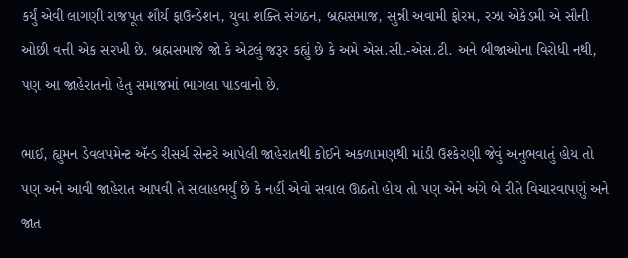કર્યું એવી લાગણી રાજપૂત શૌર્ય ફાઉન્ડેશન, યુવા શક્તિ સંગઠન, બ્રહ્મસમાજ, સુન્ની અવામી ફોરમ, રઝા એકેડમી એ સૌની ઓછી વત્તી એક સરખી છે. બ્રહ્મસમાજે જો કે એટલું જરૂર કહ્યું છે કે અમે એસ.સી.-એસ.ટી. અને બીજાઓના વિરોધી નથી, પણ આ જાહેરાતનો હેતુ સમાજમાં ભાગલા પાડવાનો છે.

ભાઈ, હ્યુમન ડેવલપમેન્ટ ઍન્ડ રીસર્ચ સેન્ટરે આપેલી જાહેરાતથી કોઈને અકળામણથી માંડી ઉશ્કેરણી જેવું અનુભવાતું હોય તો પણ અને આવી જાહેરાત આપવી તે સલાહભર્યું છે કે નહીં એવો સવાલ ઊઠતો હોય તો પણ એને અંગે બે રીતે વિચારવાપણું અને જાત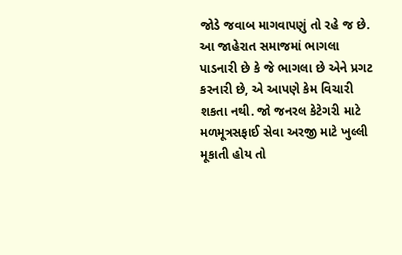જોડે જવાબ માગવાપણું તો રહે જ છે. આ જાહેરાત સમાજમાં ભાગલા પાડનારી છે કે જે ભાગલા છે એને પ્રગટ કરનારી છે, એ આપણે કેમ વિચારી શકતા નથી. જો જનરલ કેટેગરી માટે મળમૂત્રસફાઈ સેવા અરજી માટે ખુલ્લી મૂકાતી હોય તો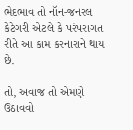ભેદભાવ તો નૉન-જનરલ કેટેગરી એટલે કે પરંપરાગત રીતે આ કામ કરનારાને થાય છે.

તો, અવાજ તો એમણે ઉઠાવવો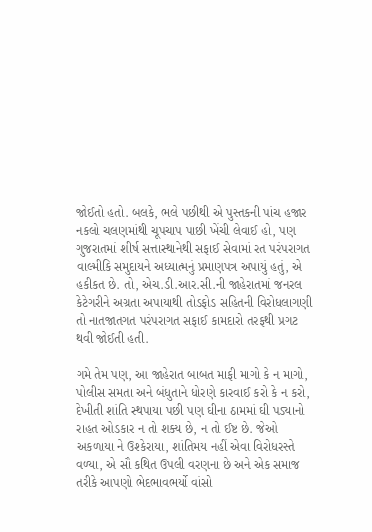જોઈતો હતો. બલકે, ભલે પછીથી એ પુસ્તકની પાંચ હજાર નકલો ચલણમાંથી ચૂપચાપ પાછી ખેંચી લેવાઈ હો, પણ ગુજરાતમાં શીર્ષ સત્તાસ્થાનેથી સફાઈ સેવામાં રત પરંપરાગત વાલ્મીકિ સમુદાયને અધ્યાત્મનું પ્રમાણપત્ર અપાયું હતું, એ હકીકત છે. તો, એચ.ડી.આર.સી.ની જાહેરાતમાં જનરલ કેટેગરીને અગ્રતા અપાયાથી તોડફોડ સહિતની વિરોધલાગણી તો નાતજાતગત પરંપરાગત સફાઈ કામદારો તરફથી પ્રગટ થ‌વી જોઈતી હતી.

ગમે તેમ પણ, આ જાહેરાત બાબત માફી માગો કે ન માગો, પોલીસ સમતા અને બંધુતાને ધોરણે કારવાઈ કરો કે ન કરો, દેખીતી શાંતિ સ્થપાયા પછી પણ ઘીના ઠામમાં ઘી પડ્યાનો રાહત ઓડકાર ન તો શક્ય છે, ન તો ઈષ્ટ છે. જેઓ અકળાયા ને ઉશ્કેરાયા, શાંતિમય નહીં એવા વિરોધરસ્તે વળ્યા, એ સૌ કથિત ઉપલી વરણના છે અને એક સમાજ તરીકે આપણો ભેદભાવભર્યો વાંસો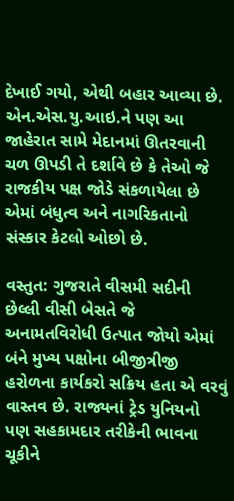દેખાઈ ગયો, એથી બહાર આવ્યા છે. એન.એસ.યુ.આઇ.ને પણ આ જાહેરાત સામે મેદાનમાં ઊતરવાની ચળ ઊપડી તે દર્શાવે છે કે તેઓ જે રાજકીય પક્ષ જોડે સંકળાયેલા છે એમાં બંધુત્વ અને નાગરિકતાનો સંસ્કાર કેટલો ઓછો છે.

વસ્તુત: ગુજરાતે વીસમી સદીની છેલ્લી વીસી બેસતે જે અનામતવિરોધી ઉત્પાત જોયો એમાં બંને મુખ્ય પક્ષોના બીજીત્રીજી હરોળના કાર્યકરો સક્રિય હતા એ વરવું વાસ્તવ છે. રાજ્યનાં ટ્રેડ યુનિયનો પણ સહકામદાર તરીકેની ભાવના ચૂકીને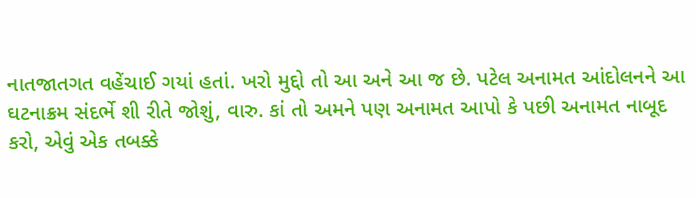નાતજાતગત વહેંચાઈ ગયાં હતાં. ખરો મુદ્દો તો આ અને આ જ છે. પટેલ અનામત આંદોલનને આ ઘટનાક્રમ સંદર્ભે શી રીતે જોશું, વારુ. કાં તો અમને પણ અનામત આપો કે પછી અનામત નાબૂદ કરો, એવું એક તબક્કે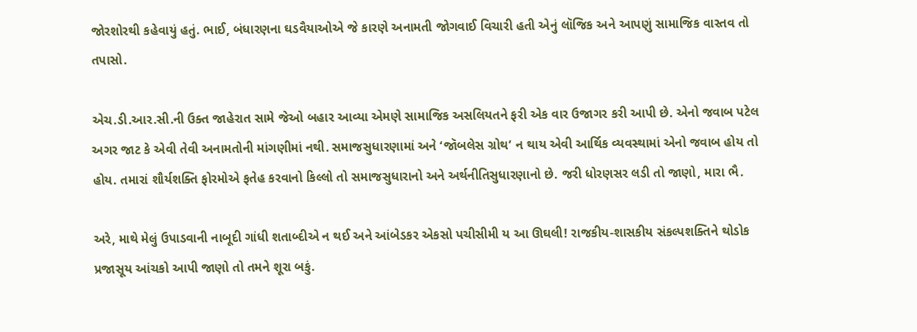જોરશોરથી કહેવાયું હતું. ભાઈ, બંધારણના ઘડવૈયાઓએ જે કારણે અનામતી જોગવાઈ વિચારી હતી એનું લૉજિક અને આપણું સામાજિક વાસ્તવ તો તપાસો.

એચ.ડી.આર.સી.ની ઉક્ત જાહેરાત સામે જેઓ બહાર આવ્યા એમણે સામાજિક અસલિયતને ફરી એક વાર ઉજાગર કરી આપી છે. એનો જવાબ પટેલ અગર જાટ કે એવી તેવી અનામતોની માંગણીમાં નથી. સમાજસુધારણામાં અને ‘જૉબલેસ ગ્રોથ’ ન થાય એવી આર્થિક વ્યવસ્થામાં એનો જવાબ હોય તો હોય. તમારાં શૌર્યશક્તિ ફોરમોએ ફતેહ કરવાનો કિલ્લો તો સમાજસુધારાનો અને અર્થનીતિસુધારણાનો છે. જરી ધોરણસર લડી તો જાણો, મારા ભૈ.

અરે, માથે મેલું ઉપાડવાની નાબૂદી ગાંધી શતાબ્દીએ ન થઈ અને આંબેડકર એકસો પચીસીમી ય આ ઊઘલી! રાજકીય-શાસકીય સંકલ્પશક્તિને થોડોક પ્રજાસૂય આંચકો આપી જાણો તો તમને શૂરા બકું.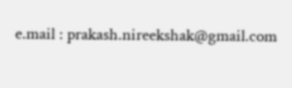e.mail : prakash.nireekshak@gmail.com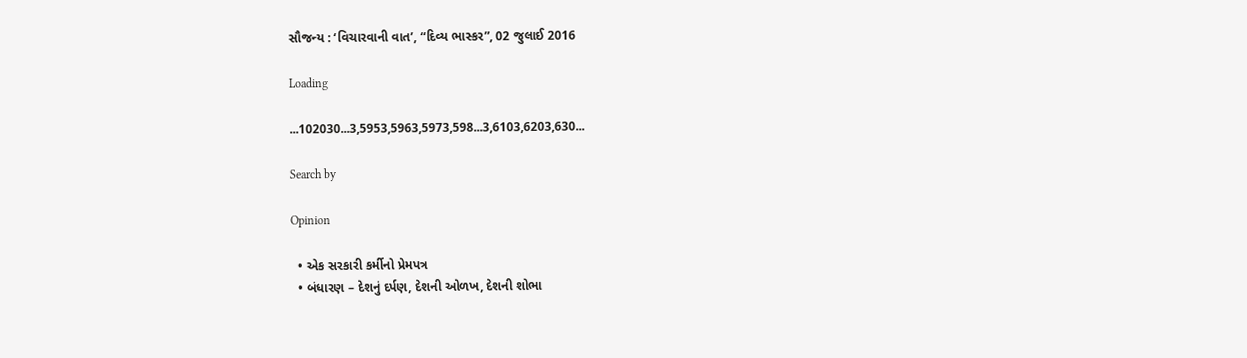સૌજન્ય : ‘વિચારવાની વાત’, “દિવ્ય ભાસ્કર”, 02 જુલાઈ 2016

Loading

...102030...3,5953,5963,5973,598...3,6103,6203,630...

Search by

Opinion

  • એક સરકારી કર્મીનો પ્રેમપત્ર
  • બંધારણ – દેશનું દર્પણ, દેશની ઓળખ, દેશની શોભા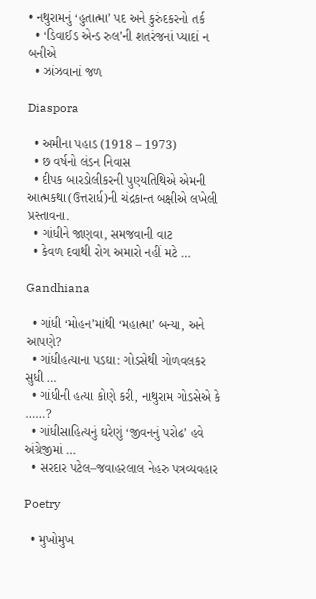• નથુરામનું ‘હુતાત્મા’ પદ અને કુરુંદકરનો તર્ક
  • ‘ડિવાઈડ એન્ડ રુલ’ની શતરંજનાં પ્યાદાં ન બનીએ
  • ઝાંઝવાનાં જળ

Diaspora

  • અમીના પહાડ (1918 – 1973)
  • છ વર્ષનો લંડન નિવાસ
  • દીપક બારડોલીકરની પુણ્યતિથિએ એમની આત્મકથા(ઉત્તરાર્ધ)ની ચંદ્રકાન્ત બક્ષીએ લખેલી પ્રસ્તાવના.
  • ગાંધીને જાણવા, સમજવાની વાટ
  • કેવળ દવાથી રોગ અમારો નહીં મટે …

Gandhiana

  • ગાંધી ‘મોહન’માંથી ‘મહાત્મા’ બન્યા, અને આપણે?
  • ગાંધીહત્યાના પડઘા: ગોડસેથી ગોળવલકર સુધી …
  • ગાંધીની હત્યા કોણે કરી, નાથુરામ ગોડસેએ કે ……?
  • ગાંધીસાહિત્યનું ઘરેણું ‘જીવનનું પરોઢ’ હવે અંગ્રેજીમાં …
  • સરદાર પટેલ–જવાહરલાલ નેહરુ પત્રવ્યવહાર

Poetry

  • મુખોમુખ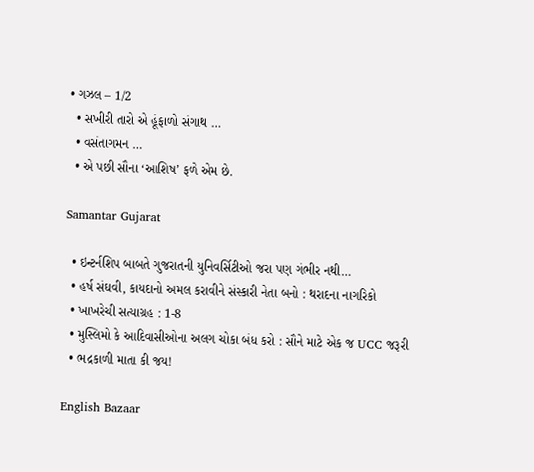• ગઝલ – 1/2
  • સખીરી તારો એ હૂંફાળો સંગાથ …
  • વસંતાગમન …
  • એ પછી સૌના ‘આશિષ’ ફળે એમ છે.

Samantar Gujarat

  • ઇન્ટર્નશિપ બાબતે ગુજરાતની યુનિવર્સિટીઓ જરા પણ ગંભીર નથી…
  • હર્ષ સંઘવી, કાયદાનો અમલ કરાવીને સંસ્કારી નેતા બનો : થરાદના નાગરિકો
  • ખાખરેચી સત્યાગ્રહ : 1-8
  • મુસ્લિમો કે આદિવાસીઓના અલગ ચોકા બંધ કરો : સૌને માટે એક જ UCC જરૂરી
  • ભદ્રકાળી માતા કી જય!

English Bazaar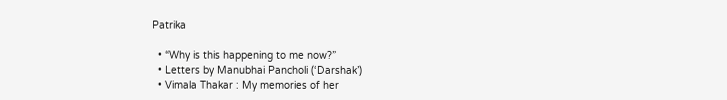Patrika

  • “Why is this happening to me now?”
  • Letters by Manubhai Pancholi (‘Darshak’)
  • Vimala Thakar : My memories of her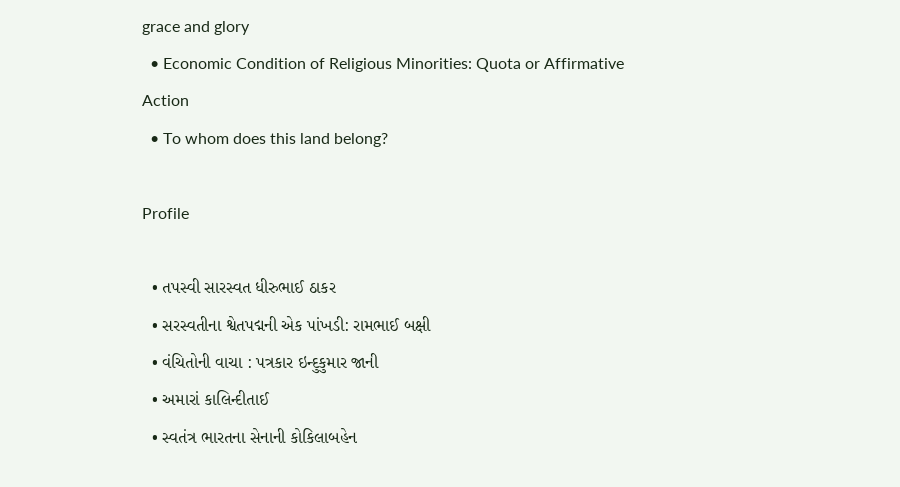grace and glory
  • Economic Condition of Religious Minorities: Quota or Affirmative Action
  • To whom does this land belong?

Profile

  • તપસ્વી સારસ્વત ધીરુભાઈ ઠાકર
  • સરસ્વતીના શ્વેતપદ્મની એક પાંખડી: રામભાઈ બક્ષી
  • વંચિતોની વાચા : પત્રકાર ઇન્દુકુમાર જાની
  • અમારાં કાલિન્દીતાઈ
  • સ્વતંત્ર ભારતના સેનાની કોકિલાબહેન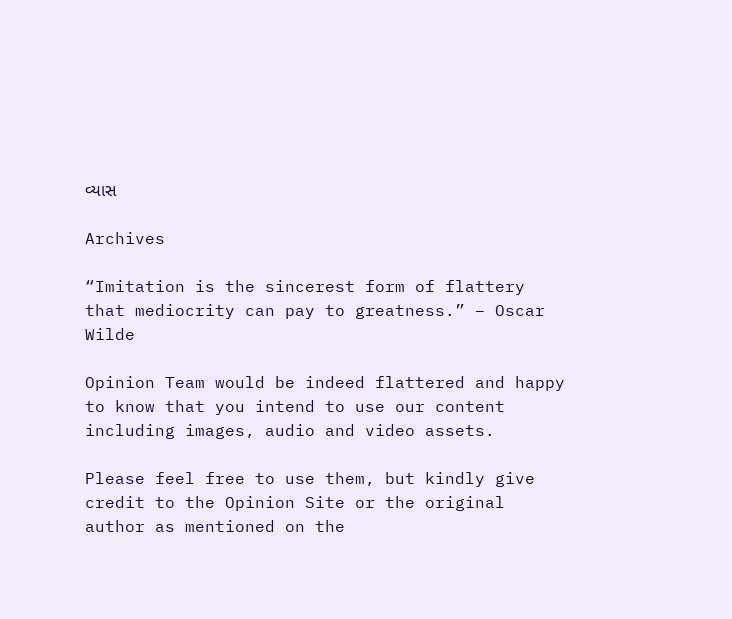વ્યાસ

Archives

“Imitation is the sincerest form of flattery that mediocrity can pay to greatness.” – Oscar Wilde

Opinion Team would be indeed flattered and happy to know that you intend to use our content including images, audio and video assets.

Please feel free to use them, but kindly give credit to the Opinion Site or the original author as mentioned on the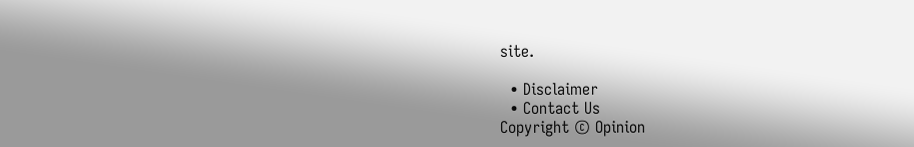site.

  • Disclaimer
  • Contact Us
Copyright © Opinion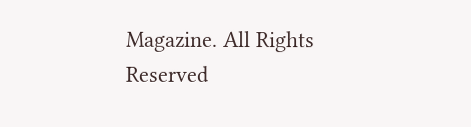Magazine. All Rights Reserved